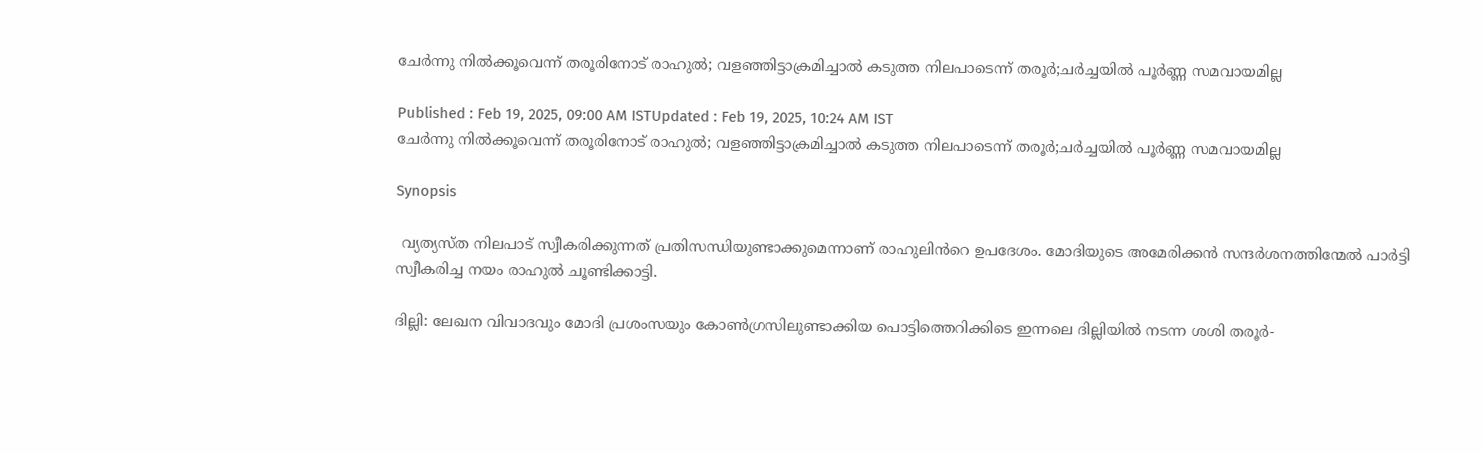ചേർന്നു നിൽക്കൂവെന്ന് തരൂരിനോട് രാഹുൽ; വളഞ്ഞിട്ടാക്രമിച്ചാൽ കടുത്ത നിലപാടെന്ന് തരൂർ;ചർച്ചയിൽ പൂർണ്ണ സമവായമില്ല

Published : Feb 19, 2025, 09:00 AM ISTUpdated : Feb 19, 2025, 10:24 AM IST
ചേർന്നു നിൽക്കൂവെന്ന് തരൂരിനോട് രാഹുൽ; വളഞ്ഞിട്ടാക്രമിച്ചാൽ കടുത്ത നിലപാടെന്ന് തരൂർ;ചർച്ചയിൽ പൂർണ്ണ സമവായമില്ല

Synopsis

 വ്യത്യസ്ത നിലപാട് സ്വീകരിക്കുന്നത് പ്രതിസന്ധിയുണ്ടാക്കുമെന്നാണ് രാഹുലിൻറെ ഉപദേശം. മോദിയുടെ അമേരിക്കൻ സന്ദർശനത്തിന്മേൽ പാർട്ടി സ്വീകരിച്ച നയം രാഹുൽ ചൂണ്ടിക്കാട്ടി.

ദില്ലി: ലേഖന വിവാദവും മോദി പ്രശംസയും കോണ്‍ഗ്രസിലുണ്ടാക്കിയ പൊട്ടിത്തെറിക്കിടെ ഇന്നലെ ദില്ലിയിൽ നടന്ന ശശി തരൂർ-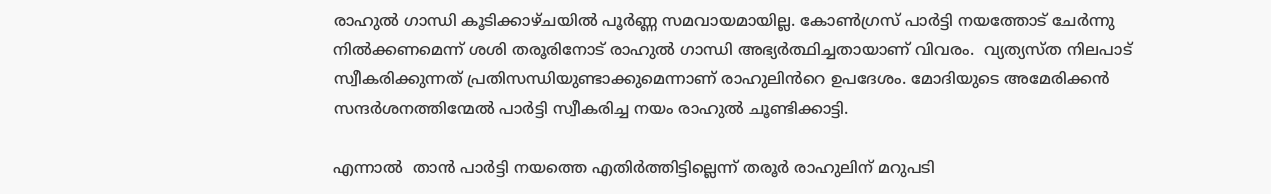രാഹുൽ ഗാന്ധി കൂടിക്കാഴ്ചയിൽ പൂർണ്ണ സമവായമായില്ല. കോൺഗ്രസ് പാർട്ടി നയത്തോട് ചേർന്നു നിൽക്കണമെന്ന് ശശി തരൂരിനോട് രാഹുൽ ഗാന്ധി അഭ്യർത്ഥിച്ചതായാണ് വിവരം.  വ്യത്യസ്ത നിലപാട് സ്വീകരിക്കുന്നത് പ്രതിസന്ധിയുണ്ടാക്കുമെന്നാണ് രാഹുലിൻറെ ഉപദേശം. മോദിയുടെ അമേരിക്കൻ സന്ദർശനത്തിന്മേൽ പാർട്ടി സ്വീകരിച്ച നയം രാഹുൽ ചൂണ്ടിക്കാട്ടി.

എന്നാൽ  താൻ പാർട്ടി നയത്തെ എതിർത്തിട്ടില്ലെന്ന് തരൂർ രാഹുലിന് മറുപടി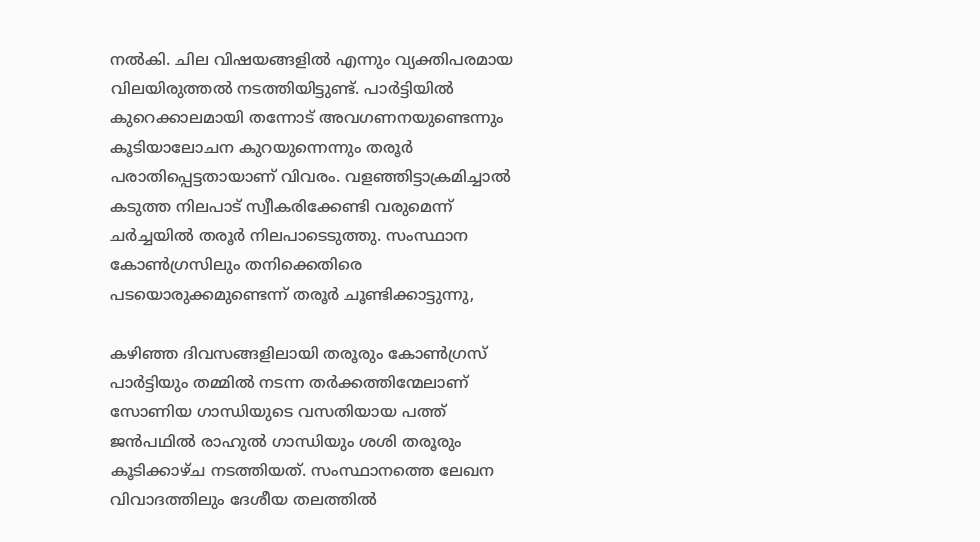നൽകി. ചില വിഷയങ്ങളിൽ എന്നും വ്യക്തിപരമായ വിലയിരുത്തൽ നടത്തിയിട്ടുണ്ട്. പാർട്ടിയിൽ കുറെക്കാലമായി തന്നോട് അവഗണനയുണ്ടെന്നും കൂടിയാലോചന കുറയുന്നെന്നും തരൂർ പരാതിപ്പെട്ടതായാണ് വിവരം. വളഞ്ഞിട്ടാക്രമിച്ചാൽ കടുത്ത നിലപാട് സ്വീകരിക്കേണ്ടി വരുമെന്ന് ചർച്ചയിൽ തരൂർ നിലപാടെടുത്തു. സംസ്ഥാന കോൺഗ്രസിലും തനിക്കെതിരെ പടയൊരുക്കമുണ്ടെന്ന് തരൂർ ചൂണ്ടിക്കാട്ടുന്നു,

കഴിഞ്ഞ ദിവസങ്ങളിലായി തരൂരും കോൺഗ്രസ് പാര്‍ട്ടിയും തമ്മിൽ നടന്ന തര്‍ക്കത്തിന്മേലാണ്  സോണിയ ഗാന്ധിയുടെ വസതിയായ പത്ത് ജന്‍പഥില്‍ രാഹുല്‍ ഗാന്ധിയും ശശി തരൂരും കൂടിക്കാഴ്ച നടത്തിയത്. സംസ്ഥാനത്തെ ലേഖന വിവാദത്തിലും ദേശീയ തലത്തില്‍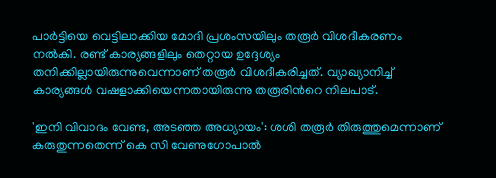പാര്‍ട്ടിയെ വെട്ടിലാക്കിയ മോദി പ്രശംസയിലും തരൂര്‍ വിശദീകരണം നല്‍കി. രണ്ട് കാര്യങ്ങളിലും തെറ്റായ ഉദ്ദേശ്യം തനിക്കില്ലായിരുന്നുവെന്നാണ് തരൂര്‍ വിശദീകരിച്ചത്. വ്യാഖ്യാനിച്ച് കാര്യങ്ങള്‍ വഷളാക്കിയെന്നതായിരുന്നു തരൂരിന്‍റെ നിലപാട്.

'ഇനി വിവാദം വേണ്ട, അടഞ്ഞ അധ്യായം': ശശി തരൂർ തിരുത്തുമെന്നാണ് കരുതുന്നതെന്ന് കെ സി വേണുഗോപാൽ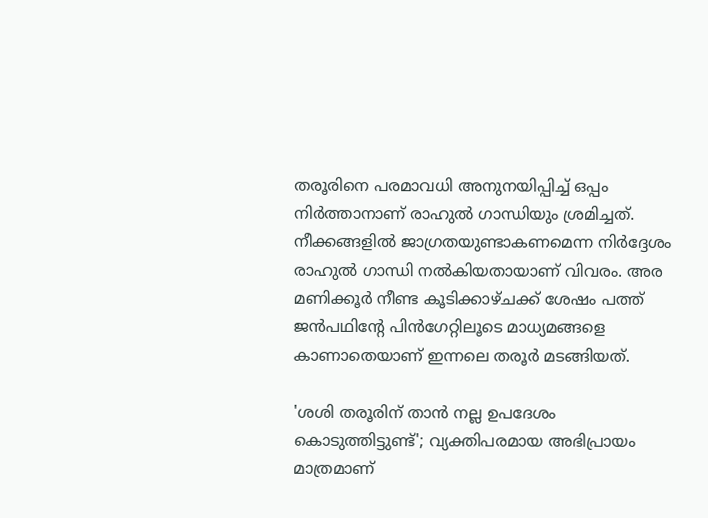തരൂരിനെ പരമാവധി അനുനയിപ്പിച്ച് ഒപ്പം നിര്‍ത്താനാണ് രാഹുല്‍ ഗാന്ധിയും ശ്രമിച്ചത്. നീക്കങ്ങളില്‍ ജാഗ്രതയുണ്ടാകണമെന്ന നിര്‍ദ്ദേശം രാഹുല്‍ ഗാന്ധി നല്‍കിയതായാണ് വിവരം. അര മണിക്കൂര്‍ നീണ്ട കൂടിക്കാഴ്ചക്ക് ശേഷം പത്ത് ജന്‍പഥിന്‍റേ പിന്‍ഗേറ്റിലൂടെ മാധ്യമങ്ങളെ കാണാതെയാണ് ഇന്നലെ തരൂര്‍ മടങ്ങിയത്.

'ശശി തരൂരിന് താൻ നല്ല ഉപദേശം കൊടുത്തിട്ടുണ്ട്'; വ്യക്തിപരമായ അഭിപ്രായം മാത്രമാണ്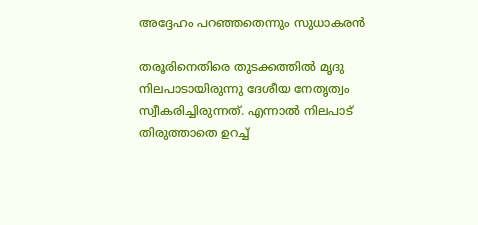അദ്ദേഹം പറഞ്ഞതെന്നും സുധാകരൻ

തരൂരിനെതിരെ തുടക്കത്തില്‍ മൃദു നിലപാടായിരുന്നു ദേശീയ നേതൃത്വം സ്വീകരിച്ചിരുന്നത്. എന്നാല്‍ നിലപാട് തിരുത്താതെ ഉറച്ച്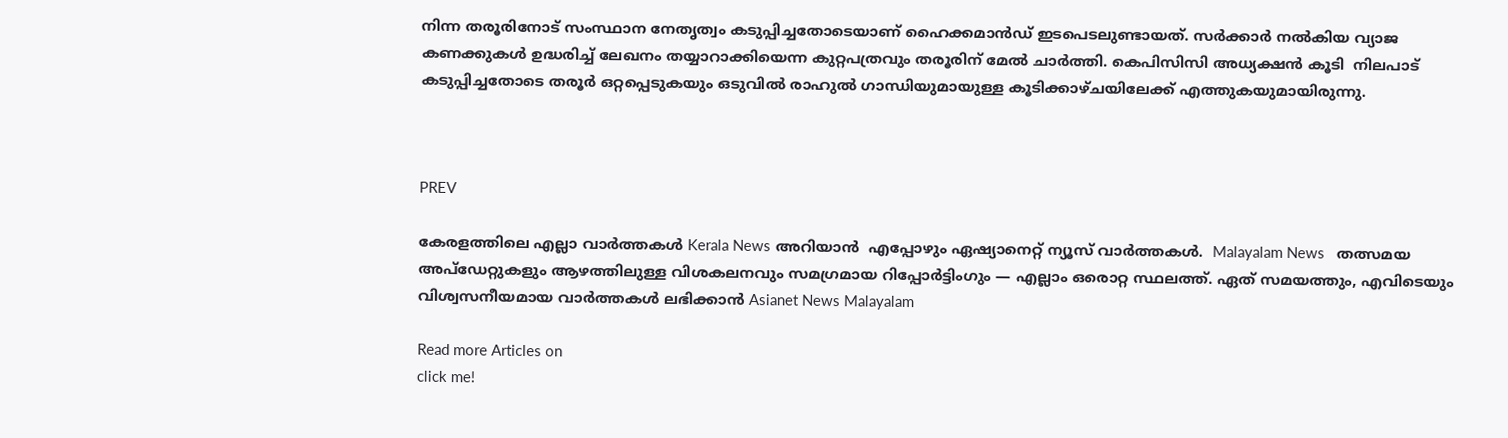നിന്ന തരൂരിനോട് സംസ്ഥാന നേതൃത്വം കടുപ്പിച്ചതോടെയാണ് ഹൈക്കമാൻഡ് ഇടപെടലുണ്ടായത്. സര്‍ക്കാര്‍ നല്‍കിയ വ്യാജ കണക്കുകള്‍ ഉദ്ധരിച്ച് ലേഖനം തയ്യാറാക്കിയെന്ന കുറ്റപത്രവും തരൂരിന് മേൽ ചാര്‍ത്തി. കെപിസിസി അധ്യക്ഷന്‍ കൂടി  നിലപാട് കടുപ്പിച്ചതോടെ തരൂര്‍ ഒറ്റപ്പെടുകയും ഒടുവില്‍ രാഹുല്‍ ഗാന്ധിയുമായുള്ള കൂടിക്കാഴ്ചയിലേക്ക് എത്തുകയുമായിരുന്നു.



PREV

കേരളത്തിലെ എല്ലാ വാർത്തകൾ Kerala News അറിയാൻ  എപ്പോഴും ഏഷ്യാനെറ്റ് ന്യൂസ് വാർത്തകൾ.  Malayalam News   തത്സമയ അപ്‌ഡേറ്റുകളും ആഴത്തിലുള്ള വിശകലനവും സമഗ്രമായ റിപ്പോർട്ടിംഗും — എല്ലാം ഒരൊറ്റ സ്ഥലത്ത്. ഏത് സമയത്തും, എവിടെയും വിശ്വസനീയമായ വാർത്തകൾ ലഭിക്കാൻ Asianet News Malayalam

Read more Articles on
click me!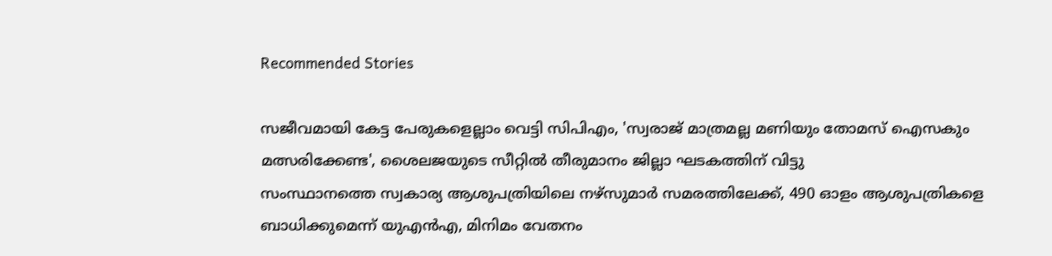Recommended Stories

സജീവമായി കേട്ട പേരുകളെല്ലാം വെട്ടി സിപിഎം, 'സ്വരാജ് മാത്രമല്ല മണിയും തോമസ് ഐസകും മത്സരിക്കേണ്ട', ശൈലജയുടെ സീറ്റിൽ തീരുമാനം ജില്ലാ ഘടകത്തിന് വിട്ടു
സംസ്ഥാനത്തെ സ്വകാര്യ ആശുപത്രിയിലെ നഴ്സുമാര്‍ സമരത്തിലേക്ക്, 490 ഓളം ആശുപത്രികളെ ബാധിക്കുമെന്ന് യുഎൻഎ, മിനിമം വേതനം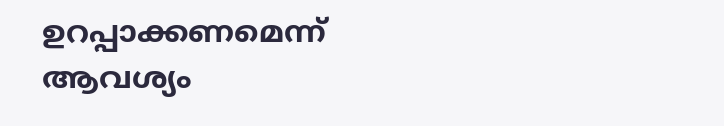ഉറപ്പാക്കണമെന്ന് ആവശ്യം